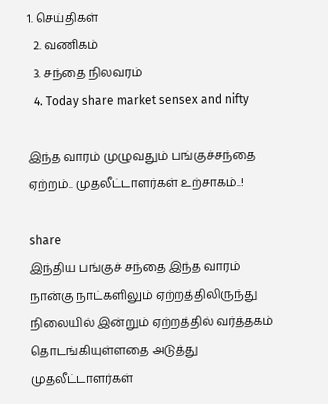1. செய்திகள்
  2. வ‌ணிக‌ம்
  3. சந்தை நிலவரம்
  4. Today share market sensex and nifty

இந்த வாரம் முழுவதும் பங்குச்சந்தை ஏற்றம்.. முதலீட்டாளர்கள் உற்சாகம்..!

share
இந்திய பங்குச் சந்தை இந்த வாரம் நான்கு நாட்களிலும் ஏற்றத்திலிருந்து நிலையில் இன்றும் ஏற்றத்தில் வர்த்தகம் தொடங்கியுள்ளதை அடுத்து முதலீட்டாளர்கள்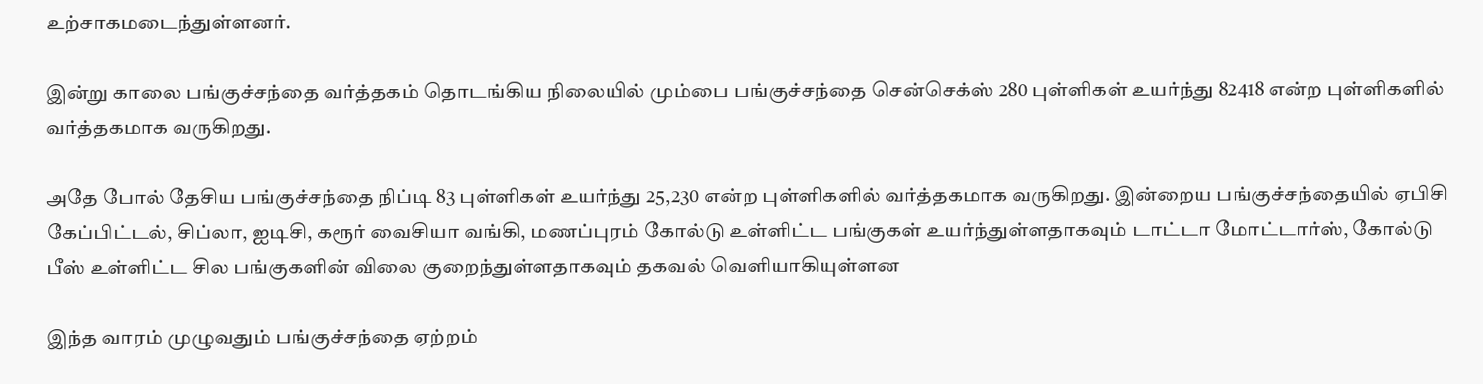உற்சாகமடைந்துள்ளனர்.

இன்று காலை பங்குச்சந்தை வர்த்தகம் தொடங்கிய நிலையில் மும்பை பங்குச்சந்தை சென்செக்ஸ் 280 புள்ளிகள் உயர்ந்து 82418 என்ற புள்ளிகளில் வர்த்தகமாக வருகிறது.

அதே போல் தேசிய பங்குச்சந்தை நிப்டி 83 புள்ளிகள் உயர்ந்து 25,230 என்ற புள்ளிகளில் வர்த்தகமாக வருகிறது. இன்றைய பங்குச்சந்தையில் ஏபிசி கேப்பிட்டல், சிப்லா, ஐடிசி, கரூர் வைசியா வங்கி, மணப்புரம் கோல்டு உள்ளிட்ட பங்குகள் உயர்ந்துள்ளதாகவும் டாட்டா மோட்டார்ஸ், கோல்டு பீஸ் உள்ளிட்ட சில பங்குகளின் விலை குறைந்துள்ளதாகவும் தகவல் வெளியாகியுள்ளன

இந்த வாரம் முழுவதும் பங்குச்சந்தை ஏற்றம்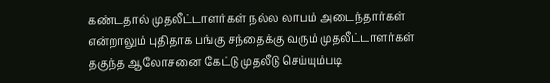கண்டதால் முதலீட்டாளர்கள் நல்ல லாபம் அடைந்தார்கள் என்றாலும் புதிதாக பங்கு சந்தைக்கு வரும் முதலீட்டாளர்கள் தகுந்த ஆலோசனை கேட்டு முதலீடு செய்யும்படி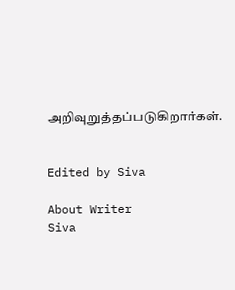அறிவுறுத்தப்படுகிறார்கள்.


Edited by Siva

About Writer
Siva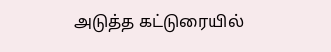அடுத்த கட்டுரையில்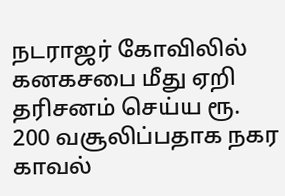நடராஜர் கோவிலில் கனகசபை மீது ஏறி தரிசனம் செய்ய ரூ. 200 வசூலிப்பதாக நகர காவல்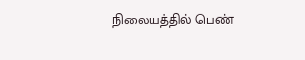நிலையத்தில் பெண்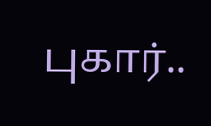புகார்..